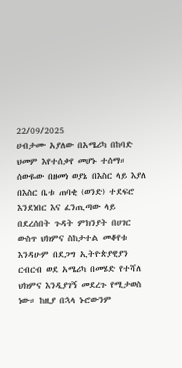22/09/2025
ሀብታሙ አያለው በአሜሪካ በከባድ ህመም እየተሰቃየ መሆኑ ተሰማ። ሰውዬው በዘመነ ወያኔ በእስር ላይ እያለ በእስር ቤቱ ጠባቂ (ወንድ) ተደፍሮ እንደነበር እና ፈንጢጣው ላይ በደረሰበት ጉዳት ምክንያት በሀገር ውስጥ ህክምና ስከታተል መቆየቱ እንዳሁም በደጋግ ኢትዮጵያዊያን ርብርብ ወደ አሜሪካ በመሄድ የተሻለ ህክምና እንዲያገኝ መደረጉ የሚታወስ ነው። ከዚያ በኋላ ኑሮውንም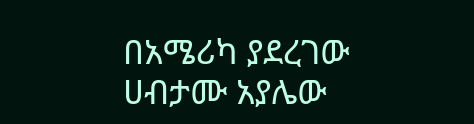በአሜሪካ ያደረገው ሀብታሙ አያሌው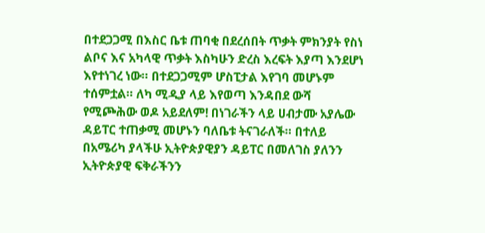በተደጋጋሚ በእስር ቤቱ ጠባቂ በደረሰበት ጥቃት ምክንያት የስነ ልቦና እና አካላዊ ጥቃት እስካሁን ድረስ እረፍት እያጣ እንደሆነ እየተነገረ ነው። በተደጋጋሚም ሆስፒታል እየገባ መሆኑም ተሰምቷል። ለካ ሚዲያ ላይ እየወጣ እንዳበደ ውሻ የሚጮሕው ወዶ አይደለም! በነገራችን ላይ ሀብታሙ አያሌው ዳይፐር ተጠቃሚ መሆኑን ባለቤቱ ትናገራለች። በተለይ በአሜሪካ ያላችሁ ኢትዮጵያዊያን ዳይፐር በመለገስ ያለንን ኢትዮጵያዊ ፍቅራችንን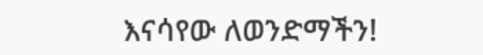እናሳየው ለወንድማችን!